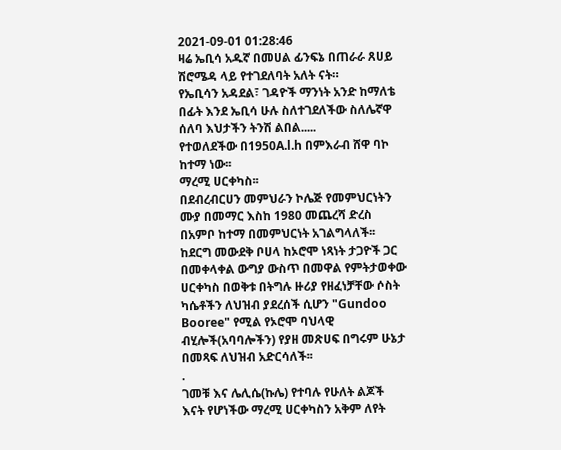2021-09-01 01:28:46
ዛሬ ኤቢሳ አዱኛ በመሀል ፊንፍኔ በጠራራ ጸሀይ ሽሮሜዳ ላይ የተገደለባት አለት ናት።
የኤቢሳን አዳደል፣ ገዳዮች ማንነት አንድ ከማለቴ በፊት እንደ ኤቢሳ ሁሉ ስለተገደለችው ስለሌኛዋ ሰለባ እህታችን ትንሽ ልበል.....
የተወለደችው በ1950A.l.h በምእራብ ሸዋ ባኮ ከተማ ነው፡፡
ማረሚ ሀርቀካስ፡፡
በደብረብርሀን መምህራን ኮሌጅ የመምህርነትን ሙያ በመማር እስከ 1980 መጨረሻ ድረስ በአምቦ ከተማ በመምህርነት አገልግላለች፡፡
ከደርግ መውደቅ ቦሀላ ከኦሮሞ ነጻነት ታጋዮች ጋር በመቀላቀል ውግያ ውስጥ በመዋል የምትታወቀው ሀርቀካስ በወቅቱ በትግሉ ዙሪያ የዘፈነቻቸው ሶስት ካሴቶችን ለህዝብ ያደረሰች ሲሆን "Gundoo Booree" የሚል የኦሮሞ ባህላዊ ብሂሎች(አባባሎችን) የያዘ መጽሀፍ በግሩም ሁኔታ በመጻፍ ለህዝብ አድርሳለች፡፡
.
ገመቹ እና ሌሊሴ(ኩሌ) የተባሉ የሁለት ልጆች እናት የሆነችው ማረሚ ሀርቀካስን አቅም ለየት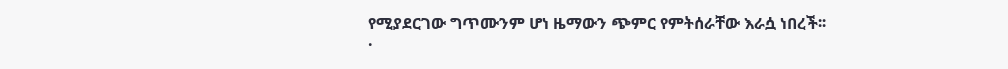የሚያደርገው ግጥሙንም ሆነ ዜማውን ጭምር የምትሰራቸው እራሷ ነበረች፡፡
.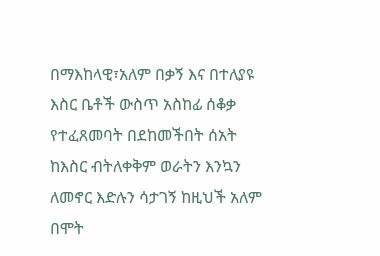በማእከላዊ፣አለም በቃኝ እና በተለያዩ እስር ቤቶች ውስጥ አስከፊ ሰቆቃ የተፈጸመባት በደከመችበት ሰአት ከእስር ብትለቀቅም ወራትን እንኳን ለመኖር እድሉን ሳታገኝ ከዚህች አለም በሞት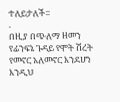ተለይታለች፡፡
.
በዚያ በጭለማ ዘመን የፊንፍኔ ጉዳይ የሞት ሽረት የመኖር አለመኖር እንደሆነ እንዲህ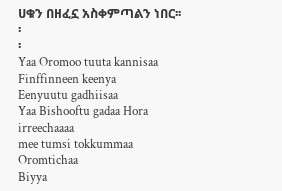ሀቁን በዘፈኗ አስቀምጣልን ነበር፡፡
፡
፡
Yaa Oromoo tuuta kannisaa
Finffinneen keenya
Eenyuutu gadhiisaa
Yaa Bishooftu gadaa Hora irreechaaaa
mee tumsi tokkummaa Oromtichaa
Biyya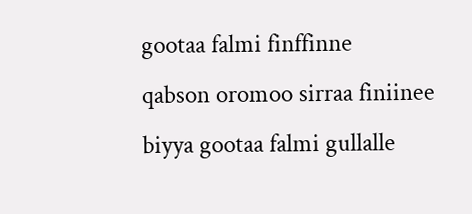gootaa falmi finffinne
qabson oromoo sirraa finiinee
biyya gootaa falmi gullalle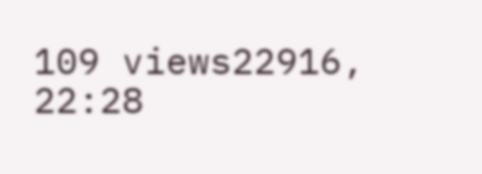109 views22916, 22:28